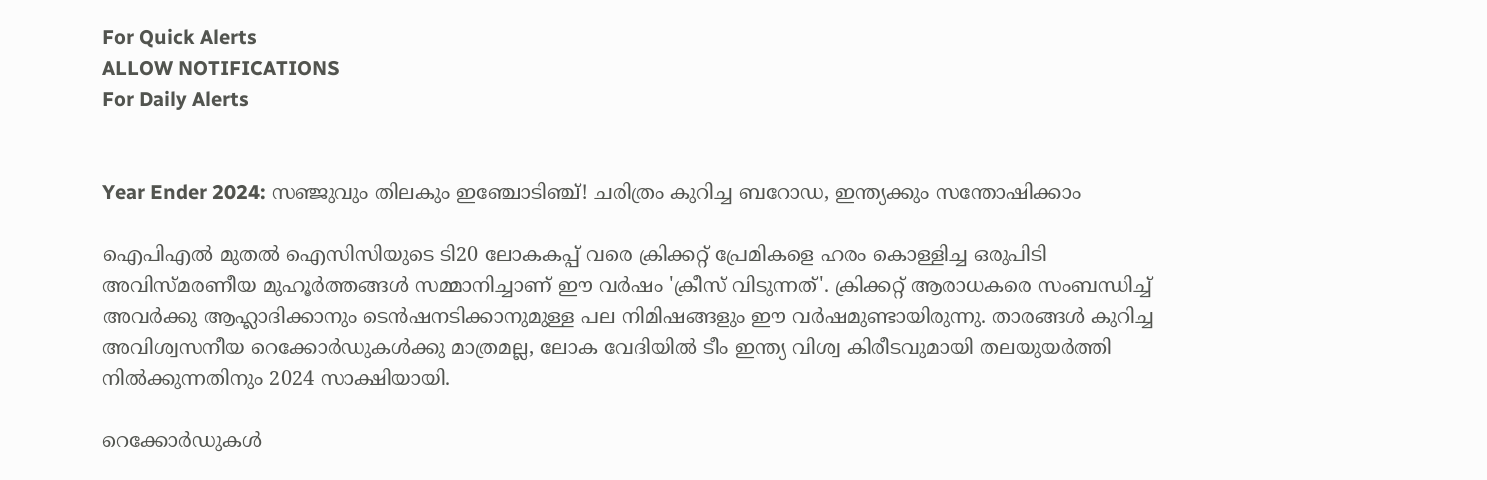For Quick Alerts
ALLOW NOTIFICATIONS
For Daily Alerts


Year Ender 2024: സഞ്ജുവും തിലകും ഇഞ്ചോടിഞ്ച്! ചരിത്രം കുറിച്ച ബറോഡ, ഇന്ത്യക്കും സന്തോഷിക്കാം

ഐപിഎല്‍ മുതല്‍ ഐസിസിയുടെ ടി20 ലോകകപ്പ് വരെ ക്രിക്കറ്റ് പ്രേമികളെ ഹരം കൊള്ളിച്ച ഒരുപിടി അവിസ്മരണീയ മുഹൂര്‍ത്തങ്ങള്‍ സമ്മാനിച്ചാണ് ഈ വര്‍ഷം 'ക്രീസ് വിടുന്നത്'. ക്രിക്കറ്റ് ആരാധകരെ സംബന്ധിച്ച് അവര്‍ക്കു ആഹ്ലാദിക്കാനും ടെന്‍ഷനടിക്കാനുമുള്ള പല നിമിഷങ്ങളും ഈ വര്‍ഷമുണ്ടായിരുന്നു. താരങ്ങള്‍ കുറിച്ച അവിശ്വസനീയ റെക്കോര്‍ഡുകള്‍ക്കു മാത്രമല്ല, ലോക വേദിയില്‍ ടീം ഇന്ത്യ വിശ്വ കിരീടവുമായി തലയുയര്‍ത്തി നില്‍ക്കുന്നതിനും 2024 സാക്ഷിയായി.

റെക്കോര്‍ഡുകള്‍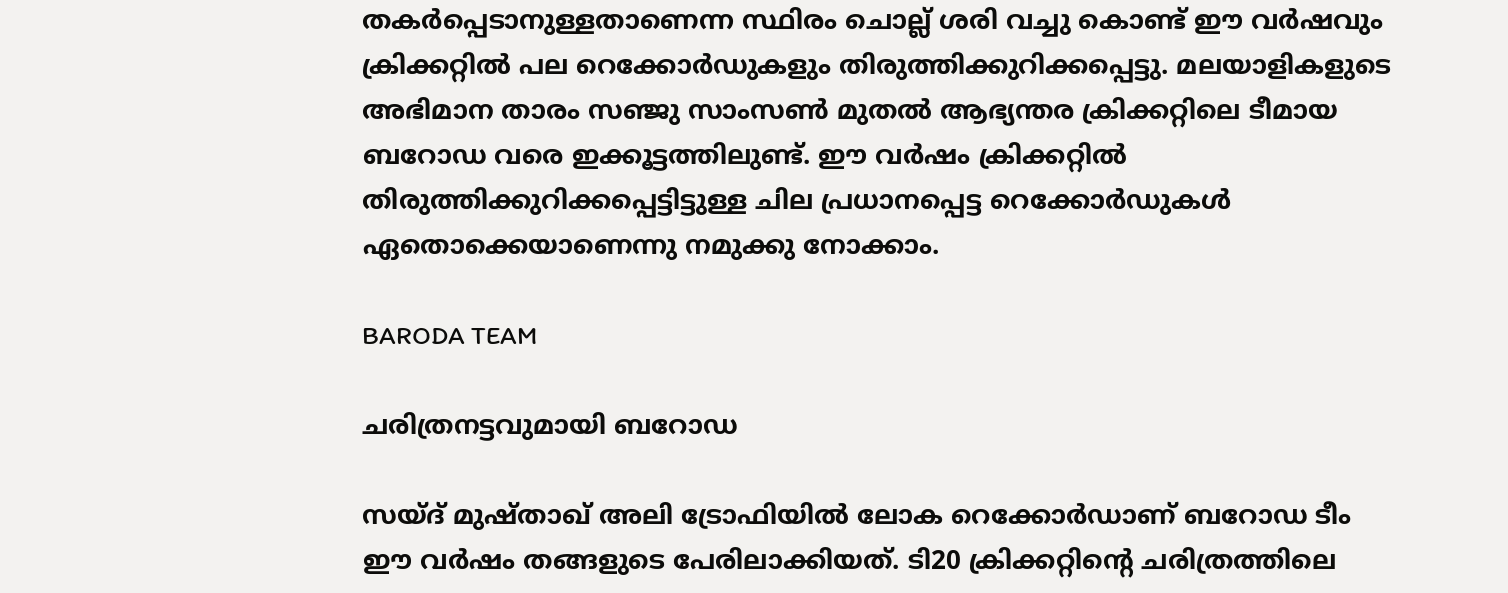തകര്‍പ്പെടാനുള്ളതാണെന്ന സ്ഥിരം ചൊല്ല് ശരി വച്ചു കൊണ്ട് ഈ വര്‍ഷവും ക്രിക്കറ്റില്‍ പല റെക്കോര്‍ഡുകളും തിരുത്തിക്കുറിക്കപ്പെട്ടു. മലയാളികളുടെ അഭിമാന താരം സഞ്ജു സാംസണ്‍ മുതല്‍ ആഭ്യന്തര ക്രിക്കറ്റിലെ ടീമായ ബറോഡ വരെ ഇക്കൂട്ടത്തിലുണ്ട്. ഈ വര്‍ഷം ക്രിക്കറ്റില്‍ തിരുത്തിക്കുറിക്കപ്പെട്ടിട്ടുള്ള ചില പ്രധാനപ്പെട്ട റെക്കോര്‍ഡുകള്‍ ഏതൊക്കെയാണെന്നു നമുക്കു നോക്കാം.

BARODA TEAM

ചരിത്രനട്ടവുമായി ബറോഡ

സയ്ദ് മുഷ്താഖ് അലി ട്രോഫിയില്‍ ലോക റെക്കോര്‍ഡാണ് ബറോഡ ടീം ഈ വര്‍ഷം തങ്ങളുടെ പേരിലാക്കിയത്. ടി20 ക്രിക്കറ്റിന്റെ ചരിത്രത്തിലെ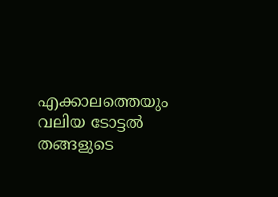എക്കാലത്തെയും വലിയ ടോട്ടല്‍ തങ്ങളുടെ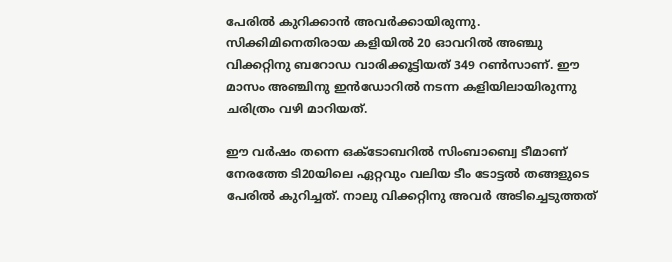പേരില്‍ കുറിക്കാന്‍ അവര്‍ക്കായിരുന്നു. സിക്കിമിനെതിരായ കളിയില്‍ 20 ഓവറില്‍ അഞ്ചു വിക്കറ്റിനു ബറോഡ വാരിക്കൂട്ടിയത് 349 റണ്‍സാണ്. ഈ മാസം അഞ്ചിനു ഇന്‍ഡോറില്‍ നടന്ന കളിയിലായിരുന്നു ചരിത്രം വഴി മാറിയത്.

ഈ വര്‍ഷം തന്നെ ഒക്ടോബറില്‍ സിംബാബ്വെ ടീമാണ് നേരത്തേ ടി20യിലെ ഏറ്റവും വലിയ ടീം ടോട്ടല്‍ തങ്ങളുടെ പേരില്‍ കുറിച്ചത്. നാലു വിക്കറ്റിനു അവര്‍ അടിച്ചെടുത്തത്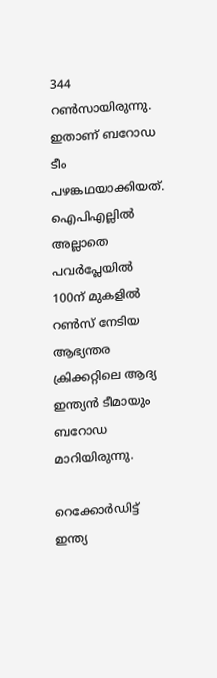344 റണ്‍സായിരുന്നു. ഇതാണ് ബറോഡ ടീം പഴങ്കഥയാക്കിയത്. ഐപിഎല്ലില്‍ അല്ലാതെ പവര്‍പ്ലേയില്‍ 100ന് മുകളില്‍ റണ്‍സ് നേടിയ ആഭ്യന്തര ക്രിക്കറ്റിലെ ആദ്യ ഇന്ത്യന്‍ ടീമായും ബറോഡ മാറിയിരുന്നു.

റെക്കോര്‍ഡിട്ട് ഇന്ത്യ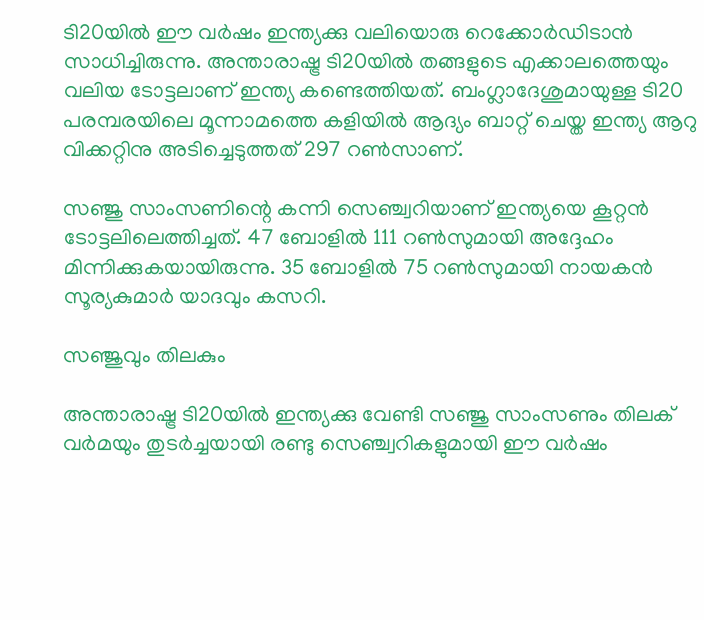ടി20യില്‍ ഈ വര്‍ഷം ഇന്ത്യക്കു വലിയൊരു റെക്കോര്‍ഡിടാന്‍ സാധിച്ചിരുന്നു. അന്താരാഷ്ട്ര ടി20യില്‍ തങ്ങളുടെ എക്കാലത്തെയും വലിയ ടോട്ടലാണ് ഇന്ത്യ കണ്ടെത്തിയത്. ബംഗ്ലാദേശുമായുള്ള ടി20 പരമ്പരയിലെ മൂന്നാമത്തെ കളിയില്‍ ആദ്യം ബാറ്റ് ചെയ്ത ഇന്ത്യ ആറു വിക്കറ്റിനു അടിച്ചെടുത്തത് 297 റണ്‍സാണ്.

സഞ്ജു സാംസണിന്റെ കന്നി സെഞ്ച്വറിയാണ് ഇന്ത്യയെ കൂറ്റന്‍ ടോട്ടലിലെത്തിച്ചത്. 47 ബോളില്‍ 111 റണ്‍സുമായി അദ്ദേഹം മിന്നിക്കുകയായിരുന്നു. 35 ബോളില്‍ 75 റണ്‍സുമായി നായകന്‍ സൂര്യകുമാര്‍ യാദവും കസറി.

സഞ്ജുവും തിലകും

അന്താരാഷ്ട്ര ടി20യില്‍ ഇന്ത്യക്കു വേണ്ടി സഞ്ജു സാംസണും തിലക് വര്‍മയും തുടര്‍ച്ചയായി രണ്ടു സെഞ്ച്വറികളുമായി ഈ വര്‍ഷം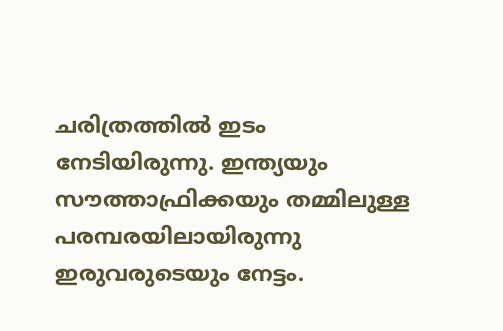ചരിത്രത്തില്‍ ഇടം നേടിയിരുന്നു. ഇന്ത്യയും സൗത്താഫ്രിക്കയും തമ്മിലുള്ള പരമ്പരയിലായിരുന്നു ഇരുവരുടെയും നേട്ടം.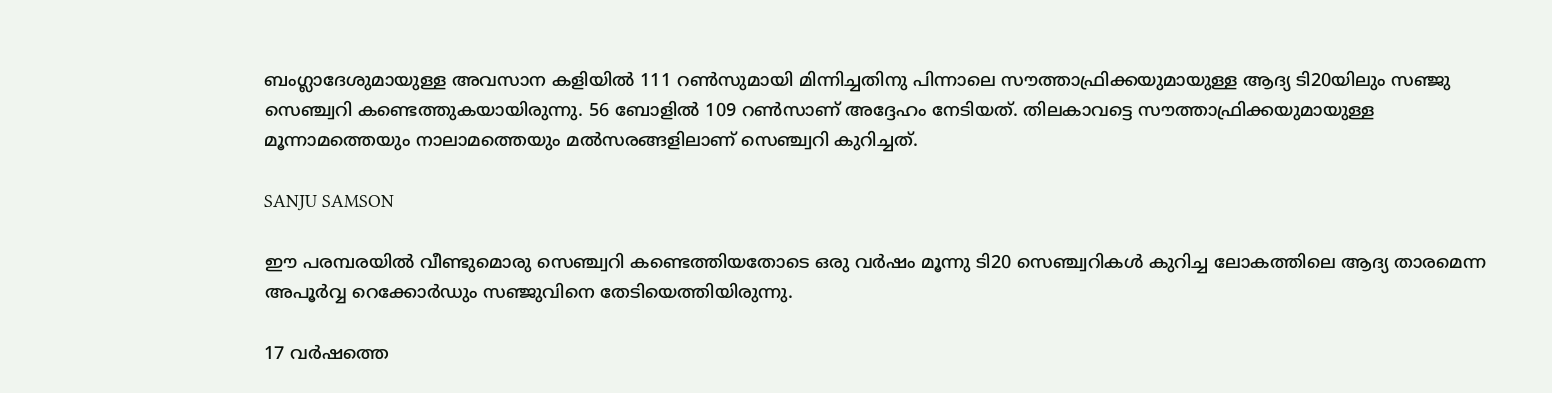ബംഗ്ലാദേശുമായുള്ള അവസാന കളിയില്‍ 111 റണ്‍സുമായി മിന്നിച്ചതിനു പിന്നാലെ സൗത്താഫ്രിക്കയുമായുള്ള ആദ്യ ടി20യിലും സഞ്ജു സെഞ്ച്വറി കണ്ടെത്തുകയായിരുന്നു. 56 ബോളില്‍ 109 റണ്‍സാണ് അദ്ദേഹം നേടിയത്. തിലകാവട്ടെ സൗത്താഫ്രിക്കയുമായുള്ള മൂന്നാമത്തെയും നാലാമത്തെയും മല്‍സരങ്ങളിലാണ് സെഞ്ച്വറി കുറിച്ചത്.

SANJU SAMSON

ഈ പരമ്പരയില്‍ വീണ്ടുമൊരു സെഞ്ച്വറി കണ്ടെത്തിയതോടെ ഒരു വര്‍ഷം മൂന്നു ടി20 സെഞ്ച്വറികള്‍ കുറിച്ച ലോകത്തിലെ ആദ്യ താരമെന്ന അപൂര്‍വ്വ റെക്കോര്‍ഡും സഞ്ജുവിനെ തേടിയെത്തിയിരുന്നു.

17 വര്‍ഷത്തെ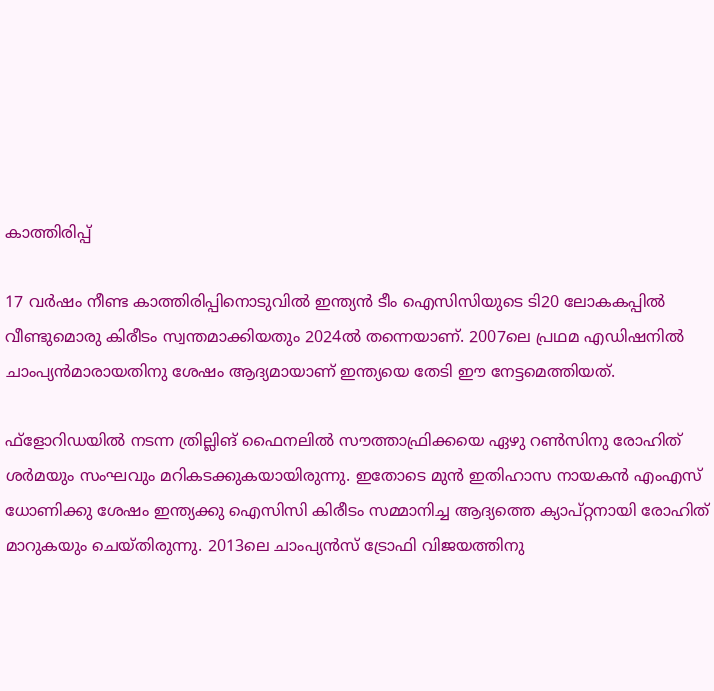കാത്തിരിപ്പ്

17 വര്‍ഷം നീണ്ട കാത്തിരിപ്പിനൊടുവില്‍ ഇന്ത്യന്‍ ടീം ഐസിസിയുടെ ടി20 ലോകകപ്പില്‍ വീണ്ടുമൊരു കിരീടം സ്വന്തമാക്കിയതും 2024ല്‍ തന്നെയാണ്. 2007ലെ പ്രഥമ എഡിഷനില്‍ ചാംപ്യന്‍മാരായതിനു ശേഷം ആദ്യമായാണ് ഇന്ത്യയെ തേടി ഈ നേട്ടമെത്തിയത്.

ഫ്‌ളോറിഡയില്‍ നടന്ന ത്രില്ലിങ് ഫൈനലില്‍ സൗത്താഫ്രിക്കയെ ഏഴു റണ്‍സിനു രോഹിത് ശര്‍മയും സംഘവും മറികടക്കുകയായിരുന്നു. ഇതോടെ മുന്‍ ഇതിഹാസ നായകന്‍ എംഎസ് ധോണിക്കു ശേഷം ഇന്ത്യക്കു ഐസിസി കിരീടം സമ്മാനിച്ച ആദ്യത്തെ ക്യാപ്റ്റനായി രോഹിത് മാറുകയും ചെയ്തിരുന്നു. 2013ലെ ചാംപ്യന്‍സ് ട്രോഫി വിജയത്തിനു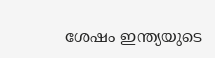ശേഷം ഇന്ത്യയുടെ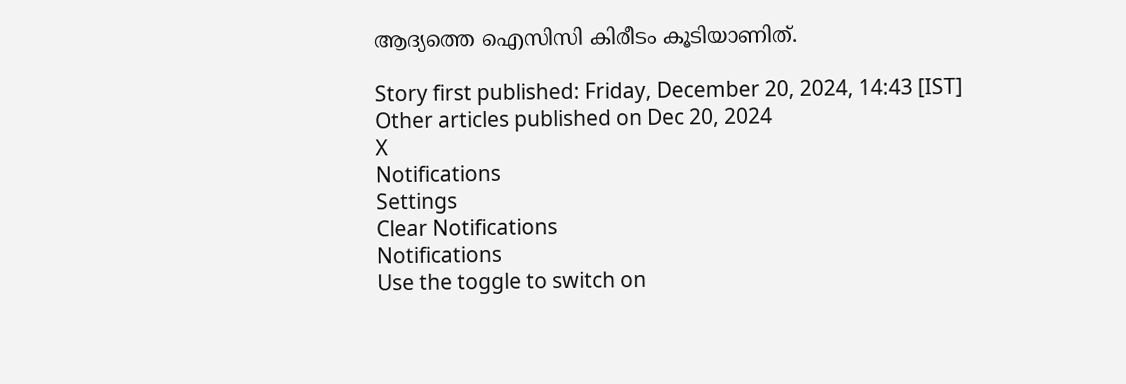ആദ്യത്തെ ഐസിസി കിരീടം കൂടിയാണിത്.

Story first published: Friday, December 20, 2024, 14:43 [IST]
Other articles published on Dec 20, 2024
X
Notifications
Settings
Clear Notifications
Notifications
Use the toggle to switch on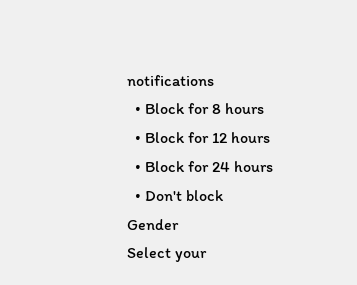notifications
  • Block for 8 hours
  • Block for 12 hours
  • Block for 24 hours
  • Don't block
Gender
Select your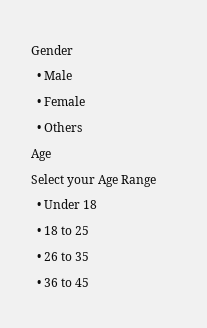Gender
  • Male
  • Female
  • Others
Age
Select your Age Range
  • Under 18
  • 18 to 25
  • 26 to 35
  • 36 to 45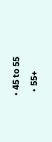• 45 to 55
  • 55+